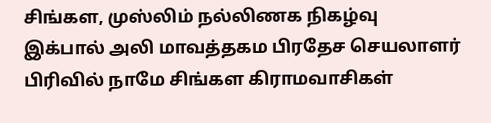சிங்கள, முஸ்லிம் நல்லிணக நிகழ்வு
இக்பால் அலி மாவத்தகம பிரதேச செயலாளர் பிரிவில் நாமே சிங்கள கிராமவாசிகள்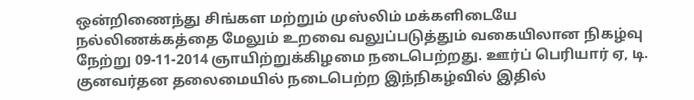ஒன்றிணைந்து சிங்கள மற்றும் முஸ்லிம் மக்களிடையே நல்லிணக்கத்தை மேலும் உறவை வலுப்படுத்தும் வகையிலான நிகழ்வு நேற்று 09-11-2014 ஞாயிற்றுக்கிழமை நடைபெற்றது. ஊர்ப் பெரியார் ஏ, டி. குனவர்தன தலைமையில் நடைபெற்ற இந்நிகழ்வில் இதில்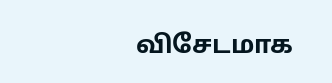விசேடமாக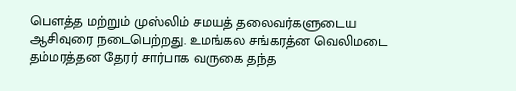பௌத்த மற்றும் முஸ்லிம் சமயத் தலைவர்களுடைய ஆசிவுரை நடைபெற்றது. உமங்கல சங்கரத்ன வெலிமடை தம்மரத்தன தேரர் சார்பாக வருகை தந்த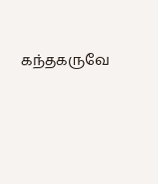கந்தகருவே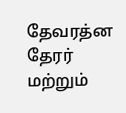தேவரத்ன தேரர் மற்றும்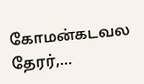கோமன்கடவல தேரர்,…